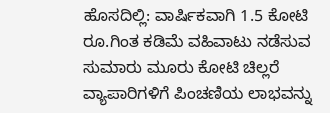ಹೊಸದಿಲ್ಲಿ: ವಾರ್ಷಿಕವಾಗಿ 1.5 ಕೋಟಿ ರೂ.ಗಿಂತ ಕಡಿಮೆ ವಹಿವಾಟು ನಡೆಸುವ ಸುಮಾರು ಮೂರು ಕೋಟಿ ಚಿಲ್ಲರೆ ವ್ಯಾಪಾರಿಗಳಿಗೆ ಪಿಂಚಣಿಯ ಲಾಭವನ್ನು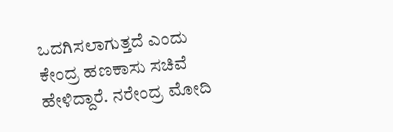ಒದಗಿಸಲಾಗುತ್ತದೆ ಎಂದು ಕೇಂದ್ರ ಹಣಕಾಸು ಸಚಿವೆ ಹೇಳಿದ್ದಾರೆ. ನರೇಂದ್ರ ಮೋದಿ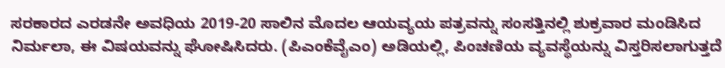ಸರಕಾರದ ಎರಡನೇ ಅವಧಿಯ 2019-20 ಸಾಲಿನ ಮೊದಲ ಆಯವ್ಯಯ ಪತ್ರವನ್ನು ಸಂಸತ್ತಿನಲ್ಲಿ ಶುಕ್ರವಾರ ಮಂಡಿಸಿದ ನಿರ್ಮಲಾ, ಈ ವಿಷಯವನ್ನು ಘೋಷಿಸಿದರು. (ಪಿಎಂಕೆವೈಎಂ) ಅಡಿಯಲ್ಲಿ, ಪಿಂಚಣಿಯ ವ್ಯವಸ್ಥೆಯನ್ನು ವಿಸ್ತರಿಸಲಾಗುತ್ತದೆ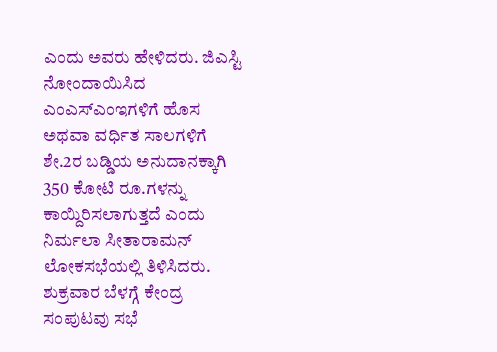ಎಂದು ಅವರು ಹೇಳಿದರು. ಜಿಎಸ್ಟಿ ನೋಂದಾಯಿಸಿದ ಎಂಎಸ್ಎಂಇಗಳಿಗೆ ಹೊಸ ಅಥವಾ ವರ್ಧಿತ ಸಾಲಗಳಿಗೆ ಶೇ.2ರ ಬಡ್ಡಿಯ ಅನುದಾನಕ್ಕಾಗಿ 350 ಕೋಟಿ ರೂ.ಗಳನ್ನು ಕಾಯ್ದಿರಿಸಲಾಗುತ್ತದೆ ಎಂದು ನಿರ್ಮಲಾ ಸೀತಾರಾಮನ್ ಲೋಕಸಭೆಯಲ್ಲಿ ತಿಳಿಸಿದರು. ಶುಕ್ರವಾರ ಬೆಳಗ್ಗೆ ಕೇಂದ್ರ ಸಂಪುಟವು ಸಭೆ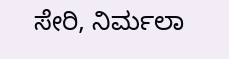ಸೇರಿ, ನಿರ್ಮಲಾ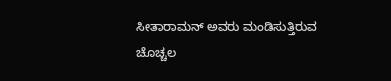ಸೀತಾರಾಮನ್ ಅವರು ಮಂಡಿಸುತ್ತಿರುವ ಚೊಚ್ಚಲ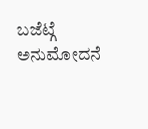ಬಜೆಟ್ಗೆ ಅನುಮೋದನೆ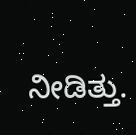ನೀಡಿತ್ತು.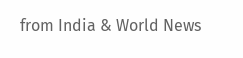from India & World News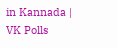in Kannada | VK Polls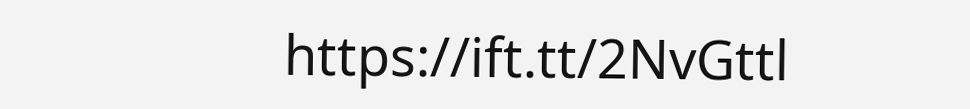https://ift.tt/2NvGttl